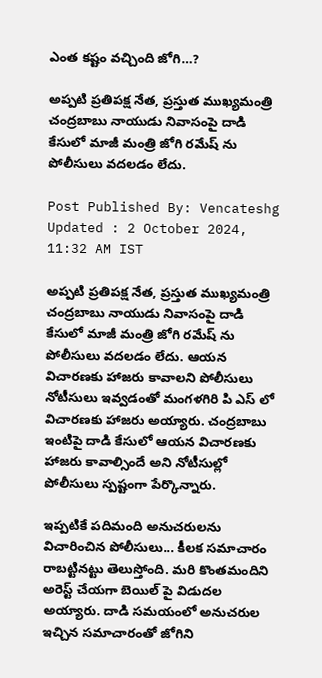ఎంత కష్టం వచ్చింది జోగి…?

అప్పటి ప్రతిపక్ష నేత, ప్రస్తుత ముఖ్యమంత్రి చంద్రబాబు నాయుడు నివాసంపై దాడి కేసులో మాజీ మంత్రి జోగి రమేష్ ను పోలీసులు వదలడం లేదు.

Post Published By: Vencateshg
Updated : 2 October 2024, 11:32 AM IST

అప్పటి ప్రతిపక్ష నేత, ప్రస్తుత ముఖ్యమంత్రి చంద్రబాబు నాయుడు నివాసంపై దాడి కేసులో మాజీ మంత్రి జోగి రమేష్ ను పోలీసులు వదలడం లేదు. ఆయన విచారణకు హాజరు కావాలని పోలీసులు నోటీసులు ఇవ్వడంతో మంగళగిరి పి ఎస్ లో విచారణకు హాజరు అయ్యారు. చంద్రబాబు ఇంటిపై దాడి కేసులో ఆయన విచారణకు హాజరు కావాల్సిందే అని నోటీసుల్లో పోలీసులు స్పష్టంగా పేర్కొన్నారు.

ఇప్పటికే పదిమంది అనుచరులను విచారించిన పోలీసులు... కీలక సమాచారం రాబట్టినట్టు తెలుస్తోంది. మరి కొంతమందిని అరెస్ట్ చేయగా బెయిల్ పై విడుదల అయ్యారు. దాడి సమయంలో అనుచరుల ఇచ్చిన సమాచారంతో జోగిని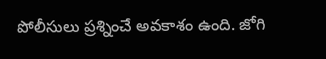పోలీసులు ప్రశ్నించే అవకాశం ఉంది. జోగి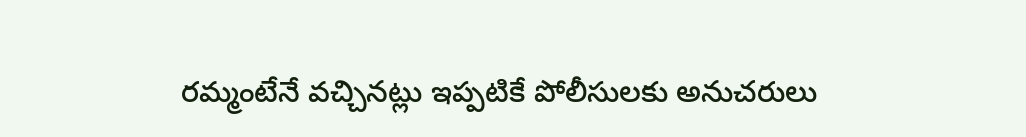రమ్మంటేనే వచ్చినట్లు ఇప్పటికే పోలీసులకు అనుచరులు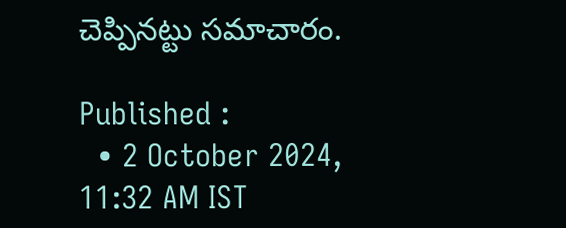చెప్పినట్టు సమాచారం.

Published :
  • 2 October 2024, 11:32 AM IST